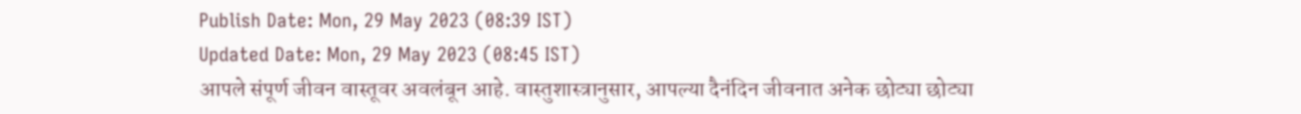Publish Date: Mon, 29 May 2023 (08:39 IST)
Updated Date: Mon, 29 May 2023 (08:45 IST)
आपले संपूर्ण जीवन वास्तूवर अवलंबून आहे. वास्तुशास्त्रानुसार, आपल्या दैनंदिन जीवनात अनेक छोट्या छोट्या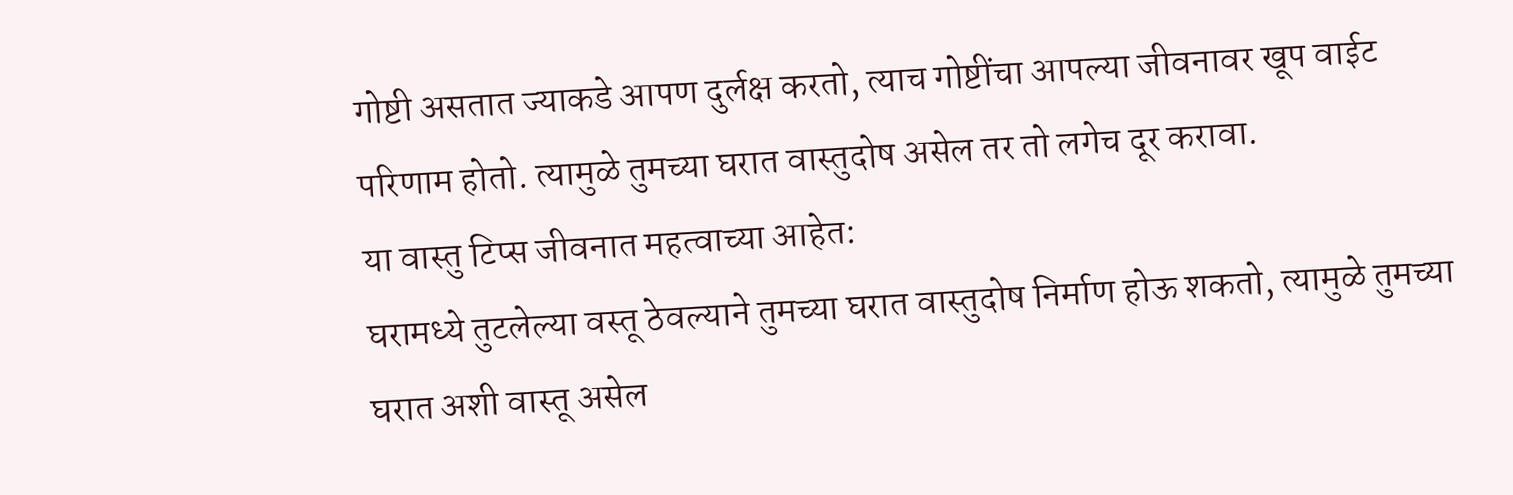गोष्टी असतात ज्याकडे आपण दुर्लक्ष करतो, त्याच गोष्टींचा आपल्या जीवनावर खूप वाईट परिणाम होतो. त्यामुळे तुमच्या घरात वास्तुदोष असेल तर तो लगेच दूर करावा.
या वास्तु टिप्स जीवनात महत्वाच्या आहेत:
घरामध्ये तुटलेल्या वस्तू ठेवल्याने तुमच्या घरात वास्तुदोष निर्माण होऊ शकतो, त्यामुळे तुमच्या घरात अशी वास्तू असेल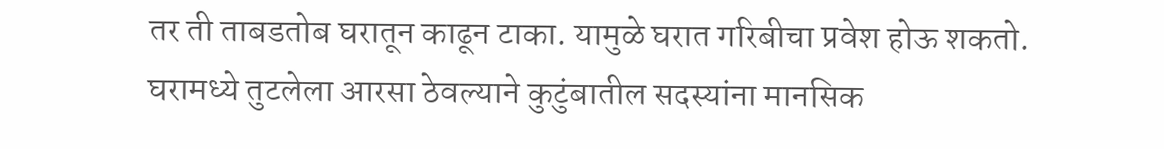तर ती ताबडतोब घरातून काढून टाका. यामुळे घरात गरिबीचा प्रवेश होऊ शकतो.
घरामध्ये तुटलेला आरसा ठेवल्याने कुटुंबातील सदस्यांना मानसिक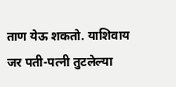ताण येऊ शकतो. याशिवाय जर पती-पत्नी तुटलेल्या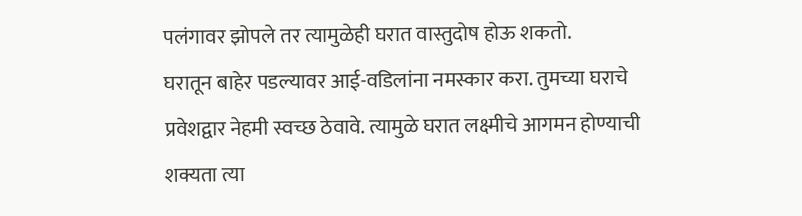पलंगावर झोपले तर त्यामुळेही घरात वास्तुदोष होऊ शकतो.
घरातून बाहेर पडल्यावर आई-वडिलांना नमस्कार करा. तुमच्या घराचे प्रवेशद्वार नेहमी स्वच्छ ठेवावे. त्यामुळे घरात लक्ष्मीचे आगमन होण्याची शक्यता त्या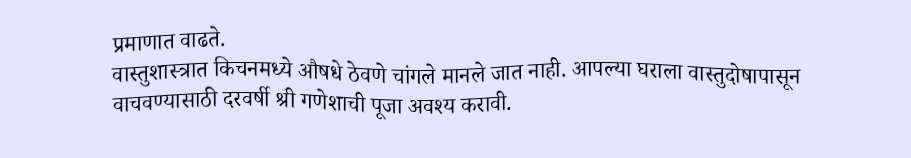प्रमाणात वाढते.
वास्तुशास्त्रात किचनमध्ये औषधे ठेवणे चांगले मानले जात नाही. आपल्या घराला वास्तुदोषापासून वाचवण्यासाठी दरवर्षी श्री गणेशाची पूजा अवश्य करावी.